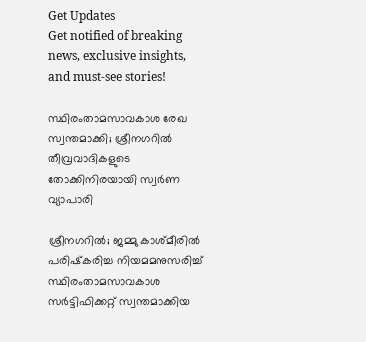Get Updates
Get notified of breaking news, exclusive insights, and must-see stories!

സ്ഥിരംതാമസാവകാശ രേഖ സ്വന്തമാക്കി; ശ്രീനഗറില്‍ തീവ്രവാദികളുടെ തോക്കിനിരയായി സ്വര്‍ണ വ്യാപാരി

ശ്രീനഗറില്‍; ജമ്മു കാശ്‌മീരില്‍ പരിഷ്‌കരിച്ച നിയമമനുസരിച്ച്‌ സ്ഥിരംതാമസാവകാശ സര്‍ട്ടിഫിക്കറ്റ്‌ സ്വന്തമാക്കിയ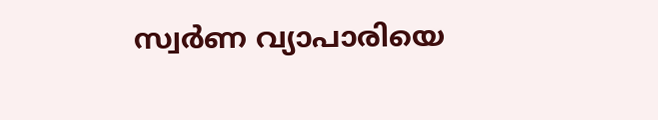സ്വര്‍ണ വ്യാപാരിയെ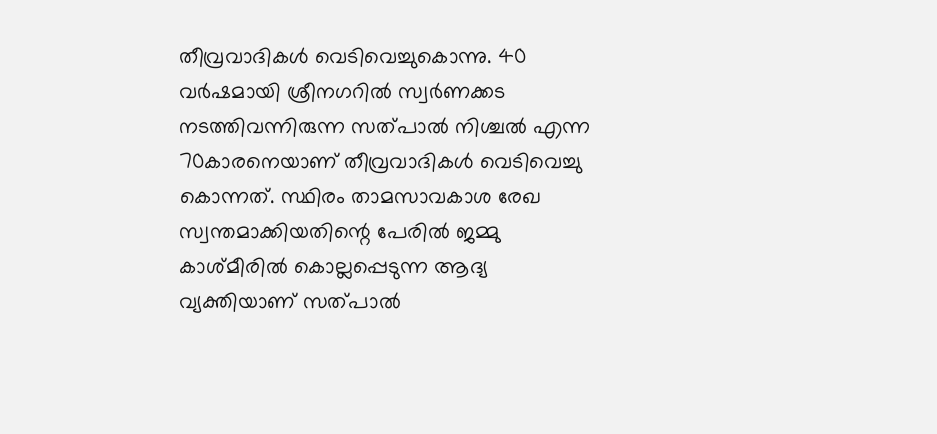തീവ്രവാദികള്‍ വെടിവെച്ചുകൊന്നു. 40 വര്‍ഷമായി ശ്രീനഗറില്‍ സ്വര്‍ണക്കട നടത്തിവന്നിരുന്ന സത്‌പാല്‍ നിശ്ചല്‍ എന്ന 70കാരനെയാണ്‌ തീവ്രവാദികള്‍ വെടിവെച്ചു കൊന്നത്‌. സ്ഥിരം താമസാവകാശ രേഖ സ്വന്തമാക്കിയതിന്റെ പേരില്‍ ജമ്മു കാശ്‌മീരില്‍ കൊല്ലപ്പെടുന്ന ആദ്യ വ്യക്തിയാണ്‌ സത്‌പാല്‍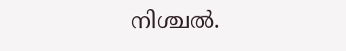നിശ്ചല്‍.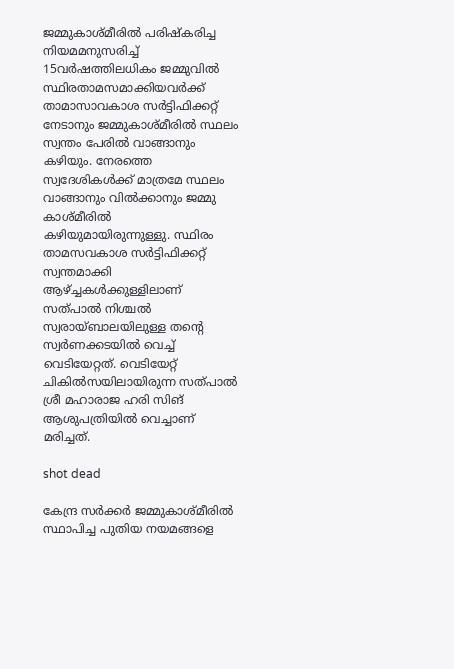ജമ്മുകാശ്‌മീരില്‍ പരിഷ്‌കരിച്ച നിയമമനുസരിച്ച്‌ 15വര്‍ഷത്തിലധികം ജമ്മുവില്‍ സ്ഥിരതാമസമാക്കിയവര്‍ക്ക്‌ താമാസാവകാശ സര്‍ട്ടിഫിക്കറ്റ്‌ നേടാനും ജമ്മുകാശ്‌മീരില്‍ സ്ഥലം സ്വന്തം പേരില്‍ വാങ്ങാനും കഴിയും. നേരത്തെ സ്വദേശികള്‍ക്ക്‌ മാത്രമേ സ്ഥലം വാങ്ങാനും വില്‍ക്കാനും ജമ്മു കാശ്‌മീരില്‍ കഴിയുമായിരുന്നുള്ളു. സ്ഥിരം താമസവകാശ സര്‍ട്ടിഫിക്കറ്റ്‌ സ്വന്തമാക്കി ആഴ്‌ച്ചകള്‍ക്കുള്ളിലാണ്‌ സത്‌പാല്‍ നിശ്ചല്‍ സ്വരായ്‌ബാലയിലുള്ള തന്റെ സ്വര്‍ണക്കടയില്‍ വെച്ച്‌ വെടിയേറ്റത്‌. വെടിയേറ്റ്‌ ചികില്‍സയിലായിരുന്ന സത്‌പാല്‍ ശ്രീ മഹാരാജ ഹരി സിങ്‌ ആശുപത്രിയില്‍ വെച്ചാണ്‌ മരിച്ചത്‌.

shot dead

കേന്ദ്ര സര്‍ക്കര്‍ ജമ്മുകാശ്‌മീരില്‍ സ്ഥാപിച്ച പുതിയ നയമങ്ങളെ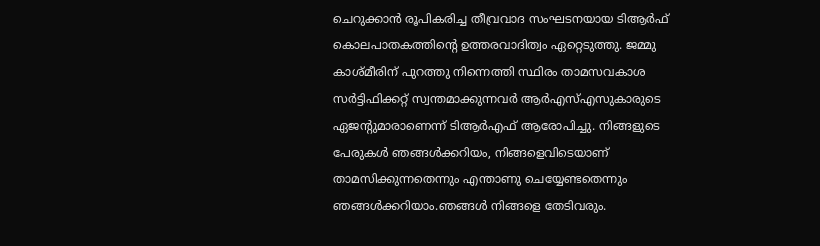ചെറുക്കാന്‍ രൂപികരിച്ച തീവ്രവാദ സംഘടനയായ ടിആര്‍ഫ്‌ കൊലപാതകത്തിന്റെ ഉത്തരവാദിത്വം ഏറ്റെടുത്തു. ജമ്മു കാശ്‌മീരിന്‌ പുറത്തു നിന്നെത്തി സ്ഥിരം താമസവകാശ സര്‍ട്ടിഫിക്കറ്റ്‌ സ്വന്തമാക്കുന്നവര്‍ ആര്‍എസ്‌എസുകാരുടെ ഏജന്റുമാരാണെന്ന്‌ ടിആര്‍എഫ്‌ ആരോപിച്ചു. നിങ്ങളുടെ പേരുകള്‍ ഞങ്ങള്‍ക്കറിയം, നിങ്ങളെവിടെയാണ്‌ താമസിക്കുന്നതെന്നും എന്താണു ചെയ്യേണ്ടതെന്നും ഞങ്ങള്‍ക്കറിയാം.ഞങ്ങള്‍ നിങ്ങളെ തേടിവരും.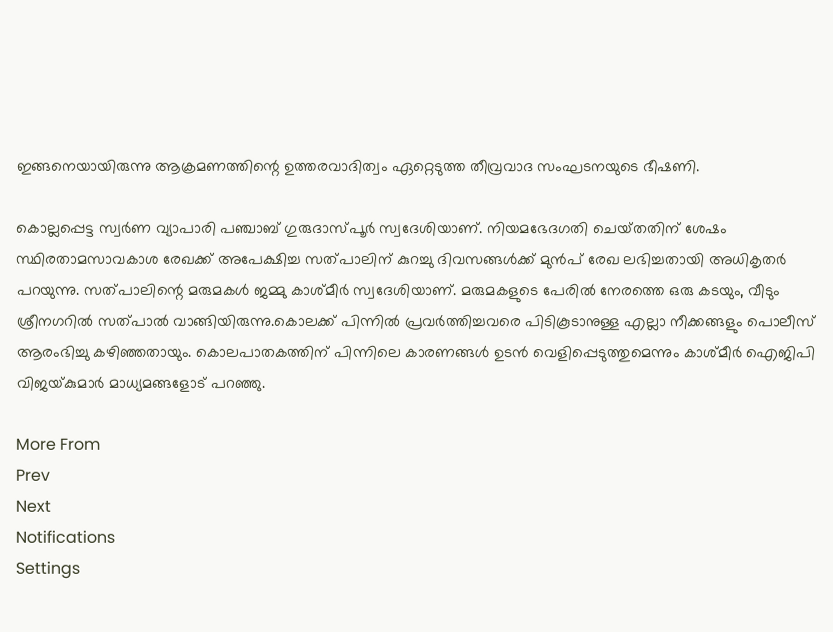ഇങ്ങനെയായിരുന്നു ആക്രമണത്തിന്റെ ഉത്തരവാദിത്വം ഏറ്റെടുത്ത തീവ്രവാദ സംഘടനയുടെ ഭീഷണി.

കൊല്ലപ്പെട്ട സ്വര്‍ണ വ്യാപാരി പഞ്ചാബ്‌ ഗുരുദാസ്‌പൂര്‍ സ്വദേശിയാണ്‌. നിയമഭേദഗതി ചെയ്‌തതിന്‌ ശേഷം സ്ഥിരതാമസാവകാശ രേഖക്ക്‌ അപേക്ഷിച്ച സത്‌പാലിന്‌ കുറച്ചു ദിവസങ്ങള്‍ക്ക്‌ മുന്‍പ്‌ രേഖ ലഭിച്ചതായി അധികൃതര്‍ പറയുന്നു. സത്‌പാലിന്റെ മരുമകള്‍ ജമ്മു കാശ്‌മീര്‍ സ്വദേശിയാണ്‌. മരുമകളുടെ പേരില്‍ നേരത്തെ ഒരു കടയും, വീടും ശ്രീനഗറില്‍ സത്‌പാല്‍ വാങ്ങിയിരുന്നു.കൊലക്ക്‌ പിന്നില്‍ പ്രവര്‍ത്തിച്ചവരെ പിടികൂടാനുള്ള എല്ലാ നീക്കങ്ങളും പൊലീസ്‌ ആരംഭിച്ചു കഴിഞ്ഞതായും. കൊലപാതകത്തിന്‌ പിന്നിലെ കാരണങ്ങള്‍ ഉടന്‍ വെളിപ്പെടുത്തുമെന്നും കാശ്‌മീര്‍ ഐജിപി വിജയ്‌കുമാര്‍ മാധ്യമങ്ങളോട്‌ പറഞ്ഞു.

More From
Prev
Next
Notifications
Settings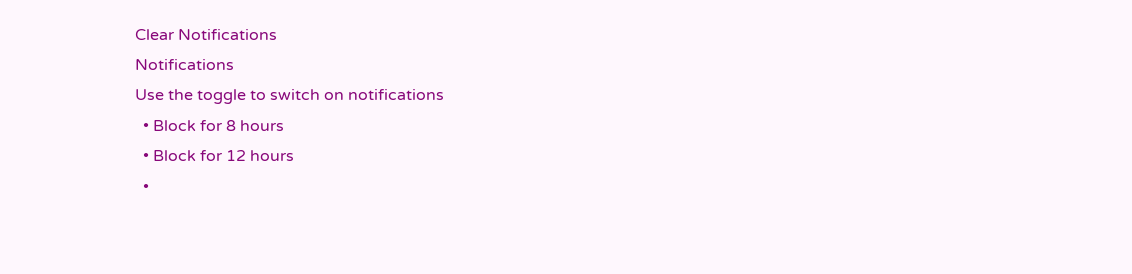Clear Notifications
Notifications
Use the toggle to switch on notifications
  • Block for 8 hours
  • Block for 12 hours
  •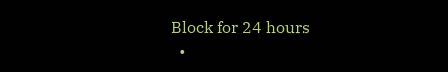Block for 24 hours
  •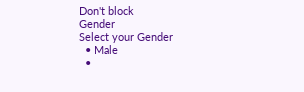Don't block
Gender
Select your Gender
  • Male
  •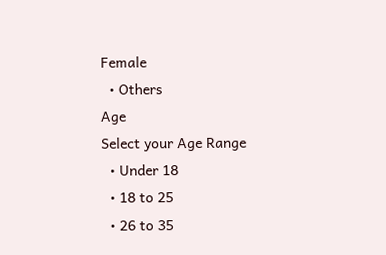Female
  • Others
Age
Select your Age Range
  • Under 18
  • 18 to 25
  • 26 to 35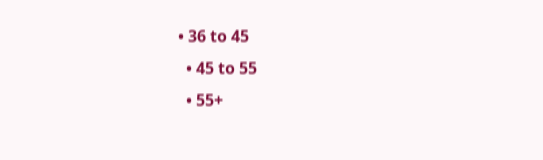• 36 to 45
  • 45 to 55
  • 55+